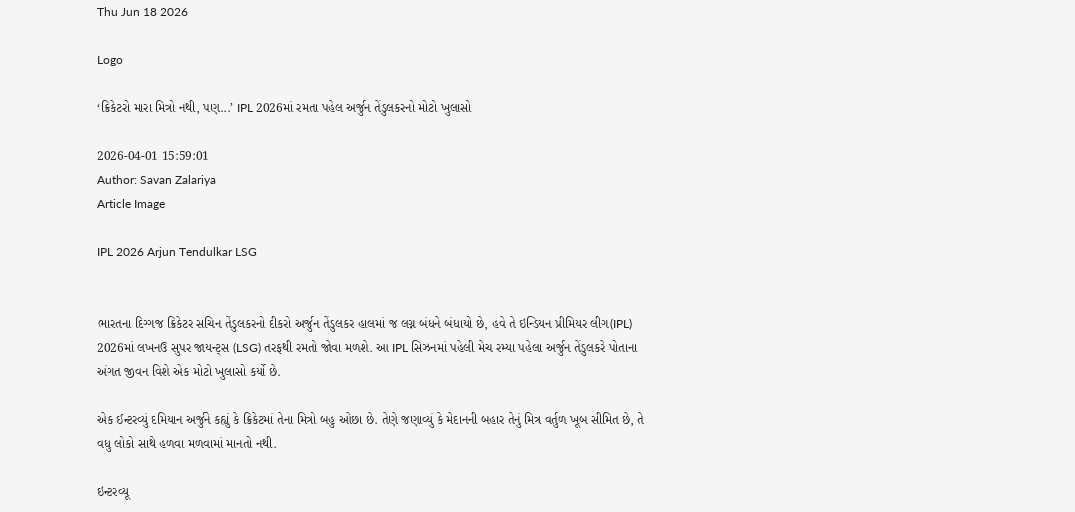Thu Jun 18 2026

Logo

‘ક્રિકેટરો મારા મિત્રો નથી, પણ...’ IPL 2026માં રમતા પહેલ અર્જુન તેંડુલકરનો મોટો ખુલાસો

2026-04-01 15:59:01
Author: Savan Zalariya
Article Image

IPL 2026 Arjun Tendulkar LSG


ભારતના દિગ્ગજ ક્રિકેટર સચિન તેંડુલકરનો દીકરો અર્જુન તેંડુલકર હાલમાં જ લગ્ન બંધને બંધાયો છે, હવે તે ઇન્ડિયન પ્રીમિયર લીગ(IPL) 2026માં લખનઉ સુપર જાયન્ટ્સ (LSG) તરફથી રમતો જોવા મળશે. આ IPL સિઝનમાં પહેલી મેચ રમ્યા પહેલા અર્જુન તેંડુલકરે પોતાના અંગત જીવન વિશે એક મોટો ખુલાસો કર્યો છે.

એક ઈન્ટરવ્યું દમિયાન અર્જુને કહ્યું કે ક્રિકેટમાં તેના મિત્રો બહુ ઓછા છે. તેણે જણાવ્યું કે મેદાનની બહાર તેનું મિત્ર વર્તુળ ખૂબ સીમિત છે, તે વધુ લોકો સાથે હળવા મળવામાં માનતો નથી.

ઇન્ટરવ્યૂ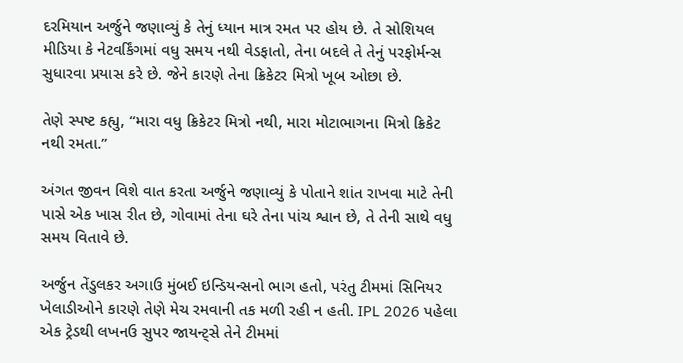દરમિયાન અર્જુને જણાવ્યું કે તેનું ધ્યાન માત્ર રમત પર હોય છે. તે સોશિયલ મીડિયા કે નેટવર્કિંગમાં વધુ સમય નથી વેડફાતો, તેના બદલે તે તેનું પરફોર્મન્સ સુધારવા પ્રયાસ કરે છે. જેને કારણે તેના ક્રિકેટર મિત્રો ખૂબ ઓછા છે.

તેણે સ્પષ્ટ કહ્યુ, “મારા વધુ ક્રિકેટર મિત્રો નથી, મારા મોટાભાગના મિત્રો ક્રિકેટ નથી રમતા.”

અંગત જીવન વિશે વાત કરતા અર્જુને જણાવ્યું કે પોતાને શાંત રાખવા માટે તેની પાસે એક ખાસ રીત છે, ગોવામાં તેના ઘરે તેના પાંચ શ્વાન છે, તે તેની સાથે વધુ સમય વિતાવે છે.

અર્જુન તેંડુલકર અગાઉ મુંબઈ ઇન્ડિયન્સનો ભાગ હતો, પરંતુ ટીમમાં સિનિયર ખેલાડીઓને કારણે તેણે મેચ રમવાની તક મળી રહી ન હતી. IPL 2026 પહેલા એક ટ્રેડથી લખનઉ સુપર જાયન્ટ્સે તેને ટીમમાં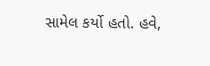સામેલ કર્યો હતો. હવે,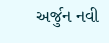અર્જુન નવી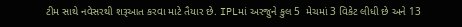ટીમ સાથે નવેસરથી શરૂઆત કરવા માટે તૈયાર છે. IPLમાં અરજુને કુલ 5  મેચમાં 3 વિકેટ લીધી છે અને 13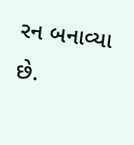રન બનાવ્યા છે.